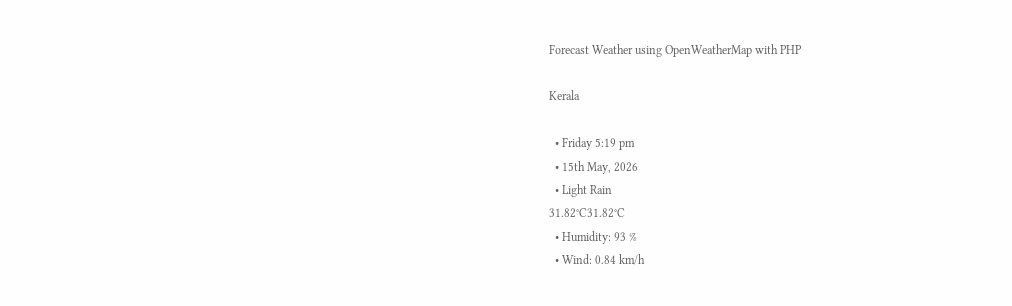Forecast Weather using OpenWeatherMap with PHP

Kerala

  • Friday 5:19 pm
  • 15th May, 2026
  • Light Rain
31.82°C31.82°C
  • Humidity: 93 %
  • Wind: 0.84 km/h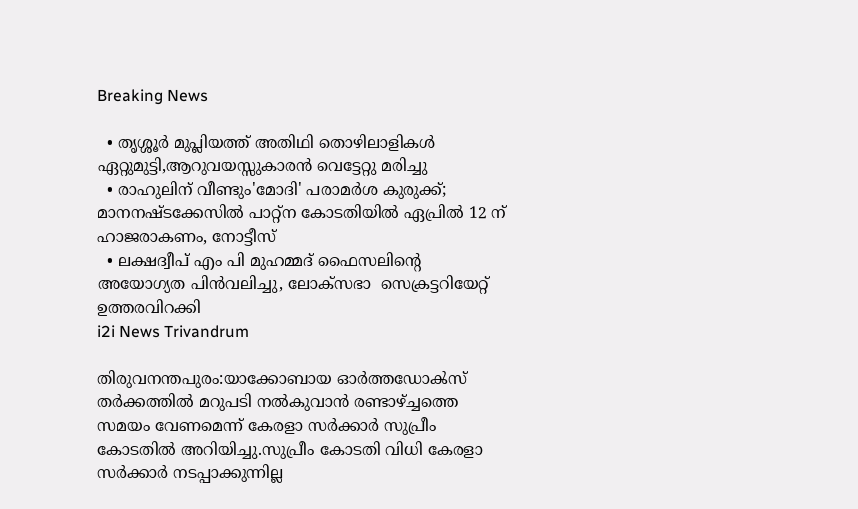Breaking News

  • തൃശ്ശൂർ മുപ്ലിയത്ത് അതിഥി തൊഴിലാളികൾ ഏറ്റുമുട്ടി,ആറുവയസ്സുകാരൻ വെട്ടേറ്റു മരിച്ചു
  • രാഹുലിന് വീണ്ടും'മോദി' പരാമര്‍ശ കുരുക്ക്; മാനനഷ്ടക്കേസിൽ പാറ്റ്ന കോടതിയിൽ ഏപ്രിൽ 12 ന് ഹാജരാകണം, നോട്ടീസ്
  • ലക്ഷദ്വീപ് എം പി മുഹമ്മദ് ഫൈസലിൻ്റെ അയോഗ്യത പിൻവലിച്ചു, ലോക്സഭാ  സെക്രട്ടറിയേറ്റ് ഉത്തരവിറക്കി
i2i News Trivandrum

തിരുവനന്തപുരം:യാക്കോബായ ഓർത്തഡോൿസ് തർക്കത്തിൽ മറുപടി നൽകുവാൻ രണ്ടാഴ്ച്ചത്തെ സമയം വേണമെന്ന് കേരളാ സർക്കാർ സുപ്രീം കോടതിൽ അറിയിച്ചു.സുപ്രീം കോടതി വിധി കേരളാ സർക്കാർ നടപ്പാക്കുന്നില്ല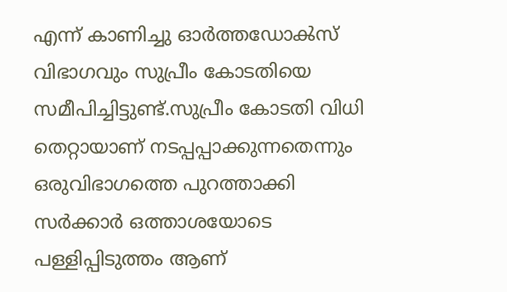എന്ന് കാണിച്ചു ഓർത്തഡോൿസ് വിഭാഗവും സുപ്രീം കോടതിയെ സമീപിച്ചിട്ടുണ്ട്.സുപ്രീം കോടതി വിധി തെറ്റായാണ് നടപ്പപ്പാക്കുന്നതെന്നും ഒരുവിഭാഗത്തെ പുറത്താക്കി സർക്കാർ ഒത്താശയോടെ പള്ളിപ്പിടുത്തം ആണ്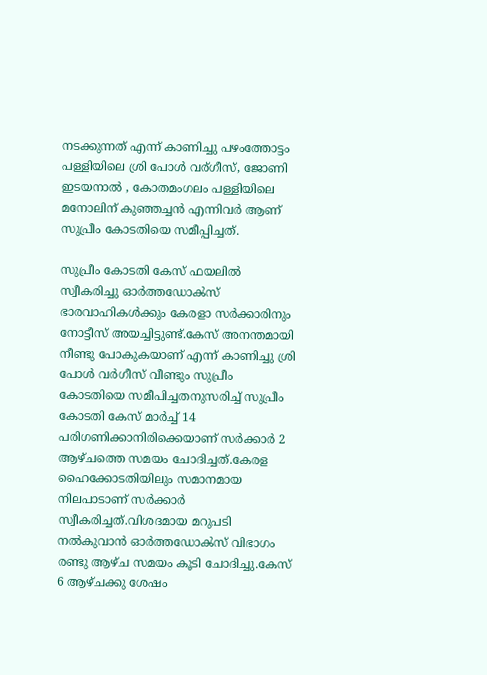നടക്കുന്നത് എന്ന് കാണിച്ചു പഴംത്തോട്ടം പള്ളിയിലെ ശ്രി പോൾ വര്ഗീസ്, ജോണി ഇടയനാൽ , കോതമംഗലം പള്ളിയിലെ മനോലിന് കുഞ്ഞച്ചൻ എന്നിവർ ആണ് സുപ്രീം കോടതിയെ സമീപ്പിച്ചത്.

സുപ്രീം കോടതി കേസ് ഫയലിൽ സ്വീകരിച്ചു ഓർത്തഡോൿസ് ഭാരവാഹികൾക്കും കേരളാ സർക്കാരിനും നോട്ടീസ് അയച്ചിട്ടുണ്ട്.കേസ് അനന്തമായി നീണ്ടു പോകുകയാണ് എന്ന് കാണിച്ചു ശ്രി പോൾ വർഗീസ് വീണ്ടും സുപ്രീം കോടതിയെ സമീപിച്ചതനുസരിച്ച് സുപ്രീം കോടതി കേസ് മാർച്ച് 14 പരിഗണിക്കാനിരിക്കെയാണ് സർക്കാർ 2 ആഴ്ചത്തെ സമയം ചോദിച്ചത്.കേരള ഹൈക്കോടതിയിലും സമാനമായ നിലപാടാണ് സർക്കാർ സ്വീകരിച്ചത്.വിശദമായ മറുപടി നൽകുവാൻ ഓർത്തഡോൿസ് വിഭാഗം രണ്ടു ആഴ്ച സമയം കൂടി ചോദിച്ചു.കേസ് 6 ആഴ്ചക്കു ശേഷം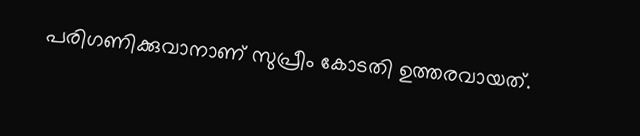പരിഗണിക്കുവാനാണ് സുപ്രീം കോടതി ഉത്തരവായത്.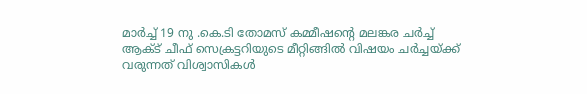മാർച്ച് 19 നു .കെ.ടി തോമസ് കമ്മീഷന്‍റെ മലങ്കര ചർച്ച് ആക്ട് ചീഫ് സെക്രട്ടറിയുടെ മീറ്റിങ്ങിൽ വിഷയം ചർച്ചയ്ക്ക് വരുന്നത് വിശ്വാസികൾ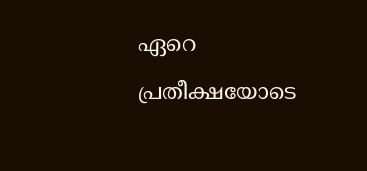ഏറെ പ്രതീക്ഷയോടെ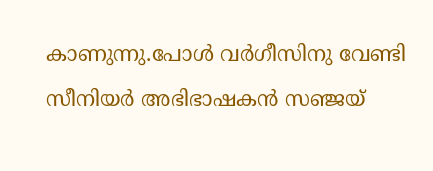കാണുന്നു.പോൾ വർഗീസിനു വേണ്ടി സീനിയർ അഭിഭാഷകൻ സഞ്ജയ്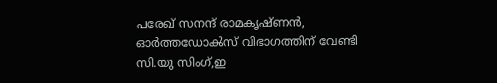പരേഖ് സനന്ദ് രാമകൃഷ്ണൻ, ഓർത്തഡോൿസ് വിഭാഗത്തിന് വേണ്ടി സി.യു സിംഗ്,ഇ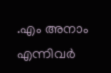.എം അനാം എന്നിവർ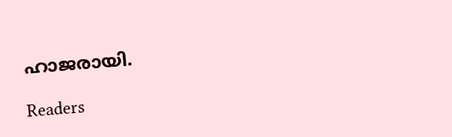ഹാജരായി.

Readers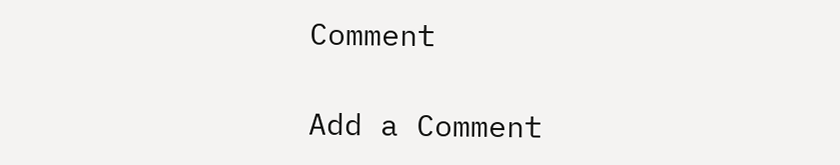Comment

Add a Comment